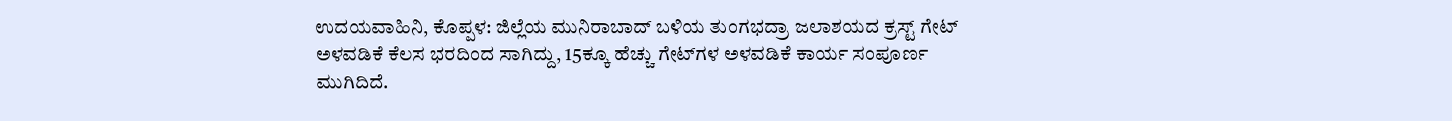ಉದಯವಾಹಿನಿ, ಕೊಪ್ಪಳ: ಜಿಲ್ಲೆಯ ಮುನಿರಾಬಾದ್ ಬಳಿಯ ತುಂಗಭದ್ರಾ ಜಲಾಶಯದ ಕ್ರಸ್ಟ್ ಗೇಟ್ ಅಳವಡಿಕೆ ಕೆಲಸ ಭರದಿಂದ ಸಾಗಿದ್ದು, 15ಕ್ಕೂ ಹೆಚ್ಚು ಗೇಟ್‌ಗಳ ಅಳವಡಿಕೆ ಕಾರ್ಯ ಸಂಪೂರ್ಣ ಮುಗಿದಿದೆ.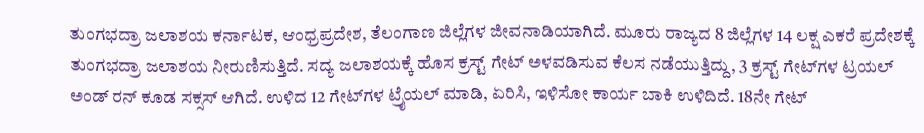ತುಂಗಭದ್ರಾ ಜಲಾಶಯ ಕರ್ನಾಟಕ, ಆಂಧ್ರಪ್ರದೇಶ, ತೆಲಂಗಾಣ ಜಿಲ್ಲೆಗಳ ಜೀವನಾಡಿಯಾಗಿದೆ. ಮೂರು ರಾಜ್ಯದ 8 ಜಿಲ್ಲೆಗಳ 14 ಲಕ್ಷ ಎಕರೆ ಪ್ರದೇಶಕ್ಕೆ ತುಂಗಭದ್ರಾ ಜಲಾಶಯ ನೀರುಣಿಸುತ್ತಿದೆ. ಸದ್ಯ ಜಲಾಶಯಕ್ಕೆ ಹೊಸ ಕ್ರಸ್ಟ್ ಗೇಟ್ ಅಳವಡಿಸುವ ಕೆಲಸ ನಡೆಯುತ್ತಿದ್ದು, 3 ಕ್ರಸ್ಟ್ ಗೇಟ್‌ಗಳ ಟ್ರಯಲ್ ಅಂಡ್ ರನ್ ಕೂಡ ಸಕ್ಸಸ್ ಆಗಿದೆ. ಉಳಿದ 12 ಗೇಟ್‌ಗಳ ಟ್ರೈಯಲ್ ಮಾಡಿ, ಏರಿಸಿ, ಇಳಿಸೋ ಕಾರ್ಯ ಬಾಕಿ ಉಳಿದಿದೆ. 18ನೇ ಗೇಟ್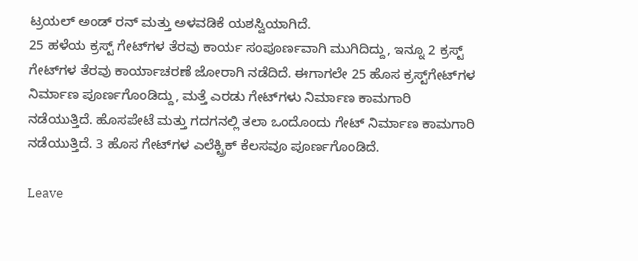ಟ್ರಯಲ್ ಅಂಡ್ ರನ್ ಮತ್ತು ಅಳವಡಿಕೆ ಯಶಸ್ವಿಯಾಗಿದೆ.
25 ಹಳೆಯ ಕ್ರಸ್ಟ್ ಗೇಟ್‌ಗಳ ತೆರವು ಕಾರ್ಯ ಸಂಪೂರ್ಣವಾಗಿ ಮುಗಿದಿದ್ದು, ಇನ್ನೂ 2 ಕ್ರಸ್ಟ್ ಗೇಟ್‌ಗಳ ತೆರವು ಕಾರ್ಯಾಚರಣೆ ಜೋರಾಗಿ ನಡೆದಿದೆ. ಈಗಾಗಲೇ 25 ಹೊಸ ಕ್ರಸ್ಟ್‌ಗೇಟ್‌ಗಳ ನಿರ್ಮಾಣ ಪೂರ್ಣಗೊಂಡಿದ್ದು, ಮತ್ತೆ ಎರಡು ಗೇಟ್‌ಗಳು ನಿರ್ಮಾಣ ಕಾಮಗಾರಿ ನಡೆಯುತ್ತಿದೆ. ಹೊಸಪೇಟೆ ಮತ್ತು ಗದಗನಲ್ಲಿ ತಲಾ ಒಂದೊಂದು ಗೇಟ್ ನಿರ್ಮಾಣ ಕಾಮಗಾರಿ ನಡೆಯುತ್ತಿದೆ. 3 ಹೊಸ ಗೇಟ್‌ಗಳ ಎಲೆಕ್ಟ್ರಿಕ್ ಕೆಲಸವೂ ಪೂರ್ಣಗೊಂಡಿದೆ.

Leave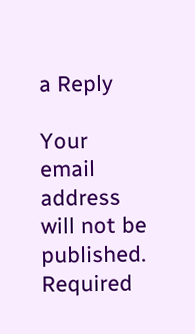a Reply

Your email address will not be published. Required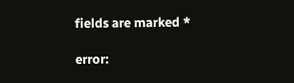fields are marked *

error: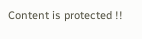Content is protected !!